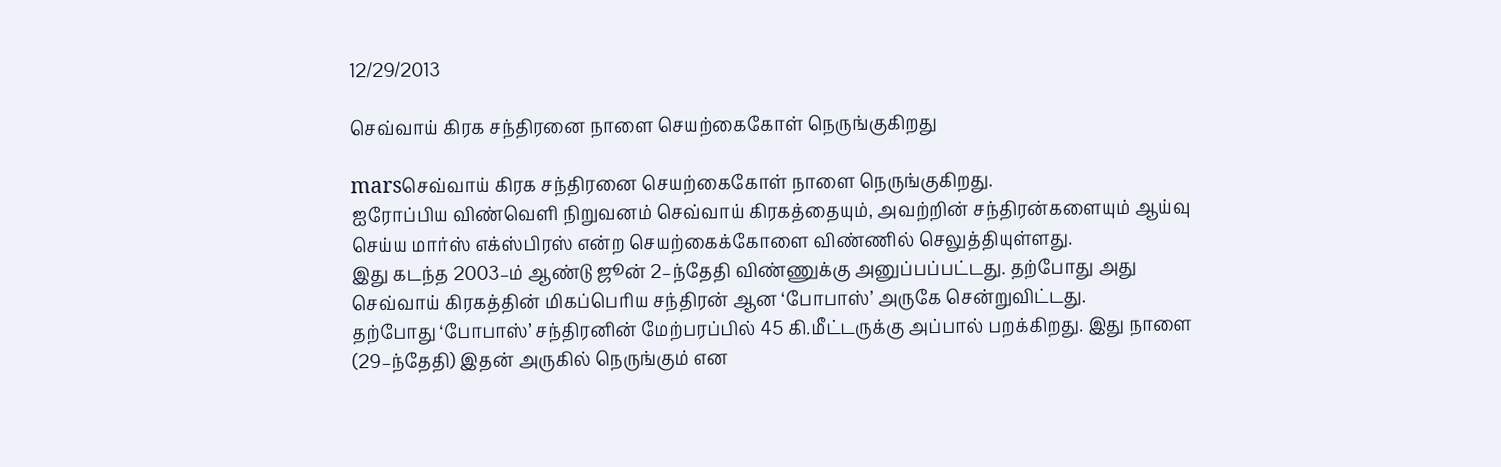12/29/2013

செவ்வாய் கிரக சந்திரனை நாளை செயற்கைகோள் நெருங்குகிறது

marsசெவ்வாய் கிரக சந்திரனை செயற்கைகோள் நாளை நெருங்குகிறது.
ஐரோப்பிய விண்வெளி நிறுவனம் செவ்வாய் கிரகத்தையும், அவற்றின் சந்திரன்களையும் ஆய்வு செய்ய மார்ஸ் எக்ஸ்பிரஸ் என்ற செயற்கைக்கோளை விண்ணில் செலுத்தியுள்ளது.
இது கடந்த 2003–ம் ஆண்டு ஜூன் 2–ந்தேதி விண்ணுக்கு அனுப்பப்பட்டது. தற்போது அது செவ்வாய் கிரகத்தின் மிகப்பெரிய சந்திரன் ஆன ‘போபாஸ்’ அருகே சென்றுவிட்டது.
தற்போது ‘போபாஸ்’ சந்திரனின் மேற்பரப்பில் 45 கி.மீட்டருக்கு அப்பால் பறக்கிறது. இது நாளை (29–ந்தேதி) இதன் அருகில் நெருங்கும் என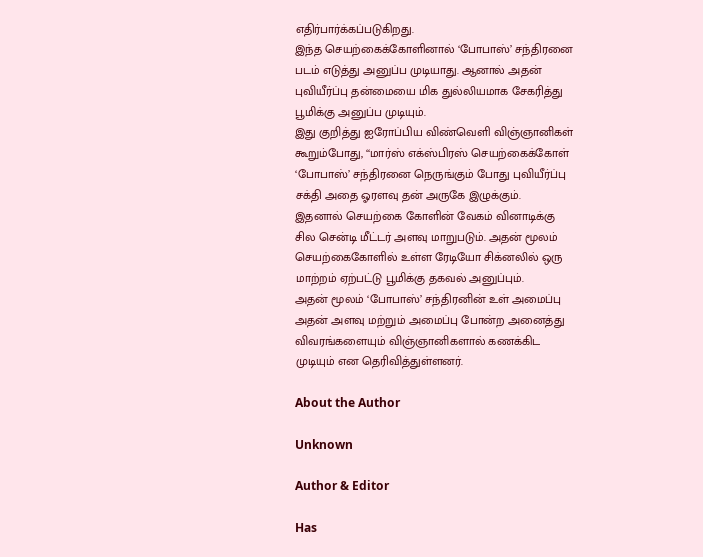எதிர்பார்க்கப்படுகிறது.
இந்த செயற்கைக்கோளினால் ‘போபாஸ்’ சந்திரனை படம் எடுத்து அனுப்ப முடியாது. ஆனால் அதன் புவியீர்ப்பு தன்மையை மிக துல்லியமாக சேகரித்து பூமிக்கு அனுப்ப முடியும்.
இது குறித்து ஐரோப்பிய விண்வெளி விஞ்ஞானிகள் கூறும்போது, ‘‘மார்ஸ் எக்ஸ்பிரஸ் செயற்கைக்கோள் ‘போபாஸ்’ சந்திரனை நெருங்கும் போது புவியீர்ப்பு சக்தி அதை ஓரளவு தன் அருகே இழுக்கும்.
இதனால் செயற்கை கோளின் வேகம் வினாடிக்கு சில சென்டி மீட்டர் அளவு மாறுபடும். அதன் மூலம் செயற்கைகோளில் உள்ள ரேடியோ சிக்னலில் ஒரு மாற்றம் ஏற்பட்டு பூமிக்கு தகவல் அனுப்பும்.
அதன் மூலம் ‘போபாஸ்’ சந்திரனின் உள் அமைப்பு அதன் அளவு மற்றும் அமைப்பு போன்ற அனைத்து விவரங்களையும் விஞ்ஞானிகளால் கணக்கிட முடியும் என தெரிவித்துள்ளனர்.

About the Author

Unknown

Author & Editor

Has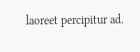laoreet percipitur ad.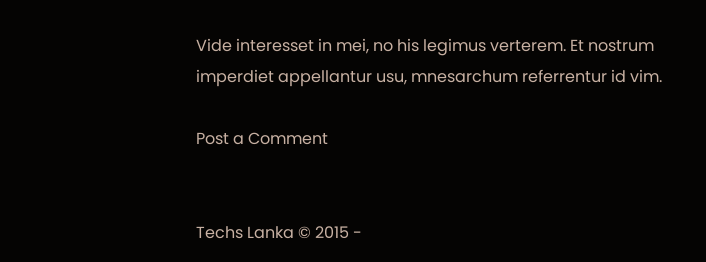Vide interesset in mei, no his legimus verterem. Et nostrum imperdiet appellantur usu, mnesarchum referrentur id vim.

Post a Comment


Techs Lanka © 2015 -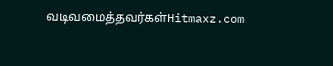வடிவமைத்தவர்கள்Hitmaxz.com